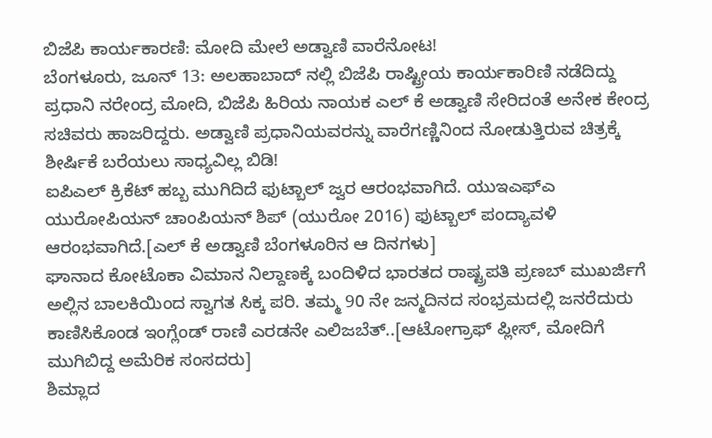ಬಿಜೆಪಿ ಕಾರ್ಯಕಾರಣಿ: ಮೋದಿ ಮೇಲೆ ಅಡ್ವಾಣಿ ವಾರೆನೋಟ!
ಬೆಂಗಳೂರು, ಜೂನ್ 13: ಅಲಹಾಬಾದ್ ನಲ್ಲಿ ಬಿಜೆಪಿ ರಾಷ್ಟ್ರೀಯ ಕಾರ್ಯಕಾರಿಣಿ ನಡೆದಿದ್ದು ಪ್ರಧಾನಿ ನರೇಂದ್ರ ಮೋದಿ, ಬಿಜೆಪಿ ಹಿರಿಯ ನಾಯಕ ಎಲ್ ಕೆ ಅಡ್ವಾಣಿ ಸೇರಿದಂತೆ ಅನೇಕ ಕೇಂದ್ರ ಸಚಿವರು ಹಾಜರಿದ್ದರು. ಅಡ್ವಾಣಿ ಪ್ರಧಾನಿಯವರನ್ನು ವಾರೆಗಣ್ಣಿನಿಂದ ನೋಡುತ್ತಿರುವ ಚಿತ್ರಕ್ಕೆ ಶೀರ್ಷಿಕೆ ಬರೆಯಲು ಸಾಧ್ಯವಿಲ್ಲ ಬಿಡಿ!
ಐಪಿಎಲ್ ಕ್ರಿಕೆಟ್ ಹಬ್ಬ ಮುಗಿದಿದೆ ಫುಟ್ಬಾಲ್ ಜ್ವರ ಆರಂಭವಾಗಿದೆ. ಯುಇಎಫ್ಎ ಯುರೋಪಿಯನ್ ಚಾಂಪಿಯನ್ ಶಿಪ್ (ಯುರೋ 2016) ಫುಟ್ಬಾಲ್ ಪಂದ್ಯಾವಳಿ ಆರಂಭವಾಗಿದೆ.[ಎಲ್ ಕೆ ಅಡ್ವಾಣಿ ಬೆಂಗಳೂರಿನ ಆ ದಿನಗಳು]
ಘಾನಾದ ಕೋಟೊಕಾ ವಿಮಾನ ನಿಲ್ದಾಣಕ್ಕೆ ಬಂದಿಳಿದ ಭಾರತದ ರಾಷ್ಟ್ರಪತಿ ಪ್ರಣಬ್ ಮುಖರ್ಜಿಗೆ ಅಲ್ಲಿನ ಬಾಲಕಿಯಿಂದ ಸ್ವಾಗತ ಸಿಕ್ಕ ಪರಿ. ತಮ್ಮ 90 ನೇ ಜನ್ಮದಿನದ ಸಂಭ್ರಮದಲ್ಲಿ ಜನರೆದುರು ಕಾಣಿಸಿಕೊಂಡ ಇಂಗ್ಲೆಂಡ್ ರಾಣಿ ಎರಡನೇ ಎಲಿಜಬೆತ್..[ಆಟೋಗ್ರಾಫ್ ಪ್ಲೀಸ್, ಮೋದಿಗೆ ಮುಗಿಬಿದ್ದ ಅಮೆರಿಕ ಸಂಸದರು]
ಶಿಮ್ಲಾದ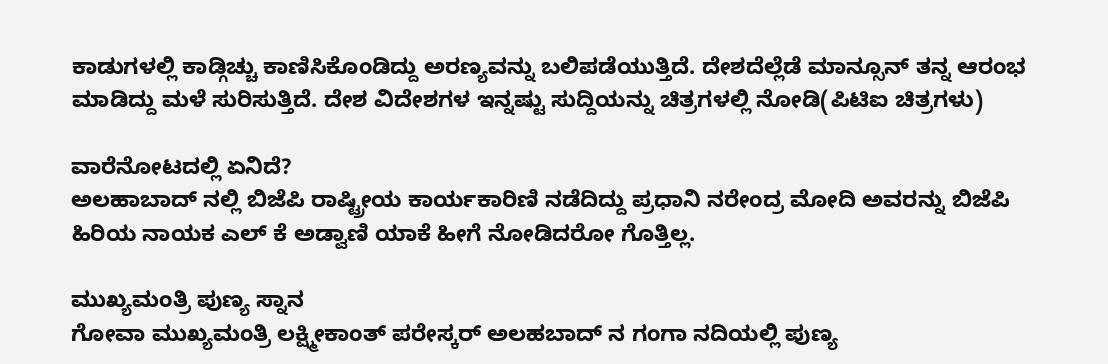ಕಾಡುಗಳಲ್ಲಿ ಕಾಡ್ಗಿಚ್ಚು ಕಾಣಿಸಿಕೊಂಡಿದ್ದು ಅರಣ್ಯವನ್ನು ಬಲಿಪಡೆಯುತ್ತಿದೆ. ದೇಶದೆಲ್ಲೆಡೆ ಮಾನ್ಸೂನ್ ತನ್ನ ಆರಂಭ ಮಾಡಿದ್ದು ಮಳೆ ಸುರಿಸುತ್ತಿದೆ. ದೇಶ ವಿದೇಶಗಳ ಇನ್ನಷ್ಟು ಸುದ್ದಿಯನ್ನು ಚಿತ್ರಗಳಲ್ಲಿ ನೋಡಿ(ಪಿಟಿಐ ಚಿತ್ರಗಳು)

ವಾರೆನೋಟದಲ್ಲಿ ಏನಿದೆ?
ಅಲಹಾಬಾದ್ ನಲ್ಲಿ ಬಿಜೆಪಿ ರಾಷ್ಟ್ರೀಯ ಕಾರ್ಯಕಾರಿಣಿ ನಡೆದಿದ್ದು ಪ್ರಧಾನಿ ನರೇಂದ್ರ ಮೋದಿ ಅವರನ್ನು ಬಿಜೆಪಿ ಹಿರಿಯ ನಾಯಕ ಎಲ್ ಕೆ ಅಡ್ವಾಣಿ ಯಾಕೆ ಹೀಗೆ ನೋಡಿದರೋ ಗೊತ್ತಿಲ್ಲ.

ಮುಖ್ಯಮಂತ್ರಿ ಪುಣ್ಯ ಸ್ನಾನ
ಗೋವಾ ಮುಖ್ಯಮಂತ್ರಿ ಲಕ್ಷ್ಮೀಕಾಂತ್ ಪರೇಸ್ಕರ್ ಅಲಹಬಾದ್ ನ ಗಂಗಾ ನದಿಯಲ್ಲಿ ಪುಣ್ಯ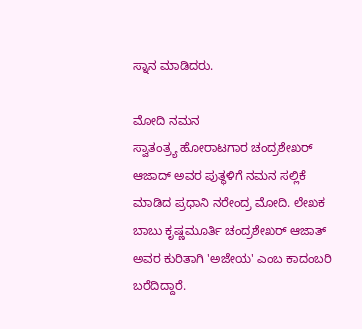ಸ್ನಾನ ಮಾಡಿದರು.

ಮೋದಿ ನಮನ
ಸ್ವಾತಂತ್ರ್ಯ ಹೋರಾಟಗಾರ ಚಂದ್ರಶೇಖರ್ ಆಜಾದ್ ಅವರ ಪುತ್ಥಳಿಗೆ ನಮನ ಸಲ್ಲಿಕೆ ಮಾಡಿದ ಪ್ರಧಾನಿ ನರೇಂದ್ರ ಮೋದಿ. ಲೇಖಕ ಬಾಬು ಕೃಷ್ಣಮೂರ್ತಿ ಚಂದ್ರಶೇಖರ್ ಆಜಾತ್ ಅವರ ಕುರಿತಾಗಿ 'ಅಜೇಯ' ಎಂಬ ಕಾದಂಬರಿ ಬರೆದಿದ್ದಾರೆ.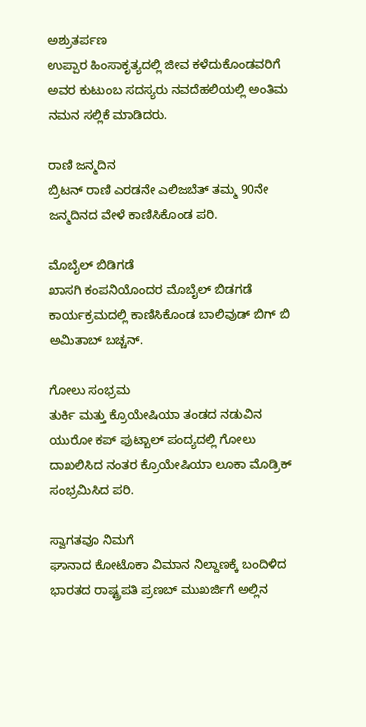ಅಶ್ರುತರ್ಪಣ
ಉಪ್ಪಾರ ಹಿಂಸಾಕೃತ್ಯದಲ್ಲಿ ಜೀವ ಕಳೆದುಕೊಂಡವರಿಗೆ ಅವರ ಕುಟುಂಬ ಸದಸ್ಯರು ನವದೆಹಲಿಯಲ್ಲಿ ಅಂತಿಮ ನಮನ ಸಲ್ಲಿಕೆ ಮಾಡಿದರು.

ರಾಣಿ ಜನ್ಮದಿನ
ಬ್ರಿಟನ್ ರಾಣಿ ಎರಡನೇ ಎಲಿಜಬೆತ್ ತಮ್ಮ 90ನೇ ಜನ್ಮದಿನದ ವೇಳೆ ಕಾಣಿಸಿಕೊಂಡ ಪರಿ.

ಮೊಬೈಲ್ ಬಿಡಿಗಡೆ
ಖಾಸಗಿ ಕಂಪನಿಯೊಂದರ ಮೊಬೈಲ್ ಬಿಡಗಡೆ ಕಾರ್ಯಕ್ರಮದಲ್ಲಿ ಕಾಣಿಸಿಕೊಂಡ ಬಾಲಿವುಡ್ ಬಿಗ್ ಬಿ ಅಮಿತಾಬ್ ಬಚ್ಚನ್.

ಗೋಲು ಸಂಭ್ರಮ
ತುರ್ಕಿ ಮತ್ತು ಕ್ರೊಯೇಷಿಯಾ ತಂಡದ ನಡುವಿನ ಯುರೋ ಕಪ್ ಫುಟ್ಬಾಲ್ ಪಂದ್ಯದಲ್ಲಿ ಗೋಲು ದಾಖಲಿಸಿದ ನಂತರ ಕ್ರೊಯೇಷಿಯಾ ಲೂಕಾ ಮೊಡ್ರಿಕ್ ಸಂಭ್ರಮಿಸಿದ ಪರಿ.

ಸ್ವಾಗತವೂ ನಿಮಗೆ
ಘಾನಾದ ಕೋಟೊಕಾ ವಿಮಾನ ನಿಲ್ದಾಣಕ್ಕೆ ಬಂದಿಳಿದ ಭಾರತದ ರಾಷ್ಟ್ರಪತಿ ಪ್ರಣಬ್ ಮುಖರ್ಜಿಗೆ ಅಲ್ಲಿನ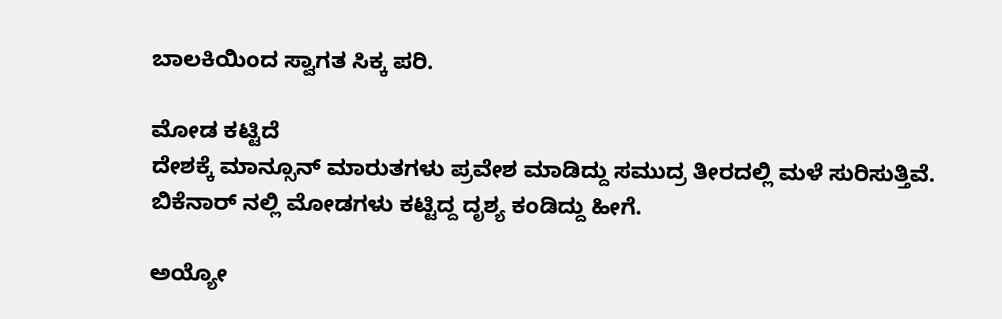ಬಾಲಕಿಯಿಂದ ಸ್ವಾಗತ ಸಿಕ್ಕ ಪರಿ.

ಮೋಡ ಕಟ್ಟಿದೆ
ದೇಶಕ್ಕೆ ಮಾನ್ಸೂನ್ ಮಾರುತಗಳು ಪ್ರವೇಶ ಮಾಡಿದ್ದು ಸಮುದ್ರ ತೀರದಲ್ಲಿ ಮಳೆ ಸುರಿಸುತ್ತಿವೆ. ಬಿಕೆನಾರ್ ನಲ್ಲಿ ಮೋಡಗಳು ಕಟ್ಟಿದ್ದ ದೃಶ್ಯ ಕಂಡಿದ್ದು ಹೀಗೆ.

ಅಯ್ಯೋ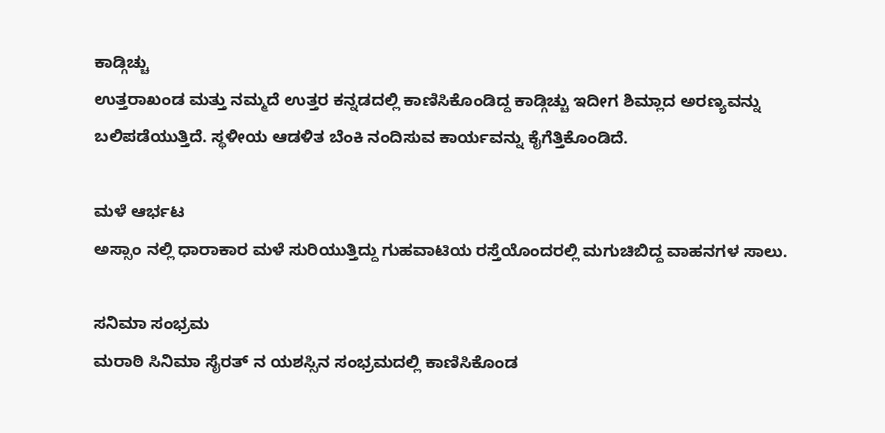ಕಾಡ್ಗಿಚ್ಚು
ಉತ್ತರಾಖಂಡ ಮತ್ತು ನಮ್ಮದೆ ಉತ್ತರ ಕನ್ನಡದಲ್ಲಿ ಕಾಣಿಸಿಕೊಂಡಿದ್ದ ಕಾಡ್ಗಿಚ್ಚು ಇದೀಗ ಶಿಮ್ಲಾದ ಅರಣ್ಯವನ್ನು ಬಲಿಪಡೆಯುತ್ತಿದೆ. ಸ್ಥಳೀಯ ಆಡಳಿತ ಬೆಂಕಿ ನಂದಿಸುವ ಕಾರ್ಯವನ್ನು ಕೈಗೆತ್ತಿಕೊಂಡಿದೆ.

ಮಳೆ ಆರ್ಭಟ
ಅಸ್ಸಾಂ ನಲ್ಲಿ ಧಾರಾಕಾರ ಮಳೆ ಸುರಿಯುತ್ತಿದ್ದು ಗುಹವಾಟಿಯ ರಸ್ತೆಯೊಂದರಲ್ಲಿ ಮಗುಚಿಬಿದ್ದ ವಾಹನಗಳ ಸಾಲು.

ಸನಿಮಾ ಸಂಭ್ರಮ
ಮರಾಠಿ ಸಿನಿಮಾ ಸೈರತ್ ನ ಯಶಸ್ಸಿನ ಸಂಭ್ರಮದಲ್ಲಿ ಕಾಣಿಸಿಕೊಂಡ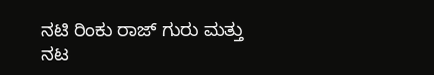ನಟಿ ರಿಂಕು ರಾಜ್ ಗುರು ಮತ್ತು ನಟ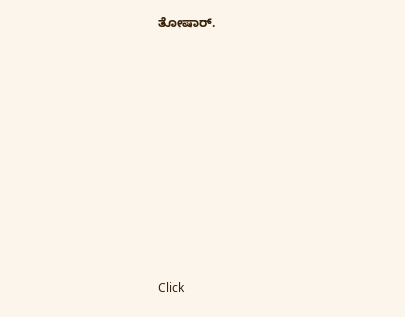ತೋಷಾರ್.












Click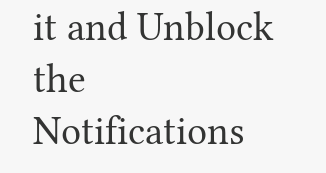it and Unblock the Notifications